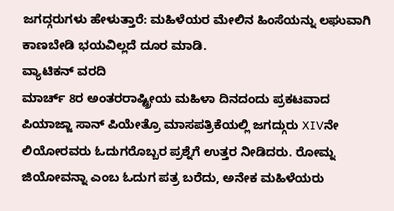ಜಗದ್ಗರುಗಳು ಹೇಳುತ್ತಾರೆ: ಮಹಿಳೆಯರ ಮೇಲಿನ ಹಿಂಸೆಯನ್ನು ಲಘುವಾಗಿ ಕಾಣಬೇಡಿ ಭಯವಿಲ್ಲದೆ ದೂರ ಮಾಡಿ.
ವ್ಯಾಟಿಕನ್ ವರದಿ
ಮಾರ್ಚ್ 8ರ ಅಂತರರಾಷ್ಟ್ರೀಯ ಮಹಿಳಾ ದಿನದಂದು ಪ್ರಕಟವಾದ ಪಿಯಾಜ್ಜಾ ಸಾನ್ ಪಿಯೇತ್ರೊ ಮಾಸಪತ್ರಿಕೆಯಲ್ಲಿ ಜಗದ್ಗುರು XIVನೇ ಲಿಯೋರವರು ಓದುಗರೊಬ್ಬರ ಪ್ರಶ್ನೆಗೆ ಉತ್ತರ ನೀಡಿದರು. ರೋಮ್ನ ಜಿಯೋವನ್ನಾ ಎಂಬ ಓದುಗ ಪತ್ರ ಬರೆದು, ಅನೇಕ ಮಹಿಳೆಯರು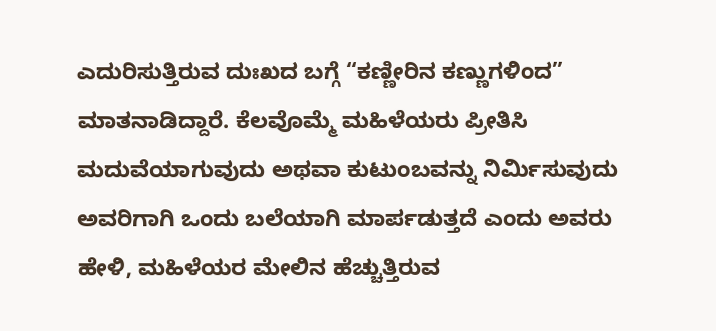ಎದುರಿಸುತ್ತಿರುವ ದುಃಖದ ಬಗ್ಗೆ “ಕಣ್ಣೀರಿನ ಕಣ್ಣುಗಳಿಂದ” ಮಾತನಾಡಿದ್ದಾರೆ. ಕೆಲವೊಮ್ಮೆ ಮಹಿಳೆಯರು ಪ್ರೀತಿಸಿ ಮದುವೆಯಾಗುವುದು ಅಥವಾ ಕುಟುಂಬವನ್ನು ನಿರ್ಮಿಸುವುದು ಅವರಿಗಾಗಿ ಒಂದು ಬಲೆಯಾಗಿ ಮಾರ್ಪಡುತ್ತದೆ ಎಂದು ಅವರು ಹೇಳಿ, ಮಹಿಳೆಯರ ಮೇಲಿನ ಹೆಚ್ಚುತ್ತಿರುವ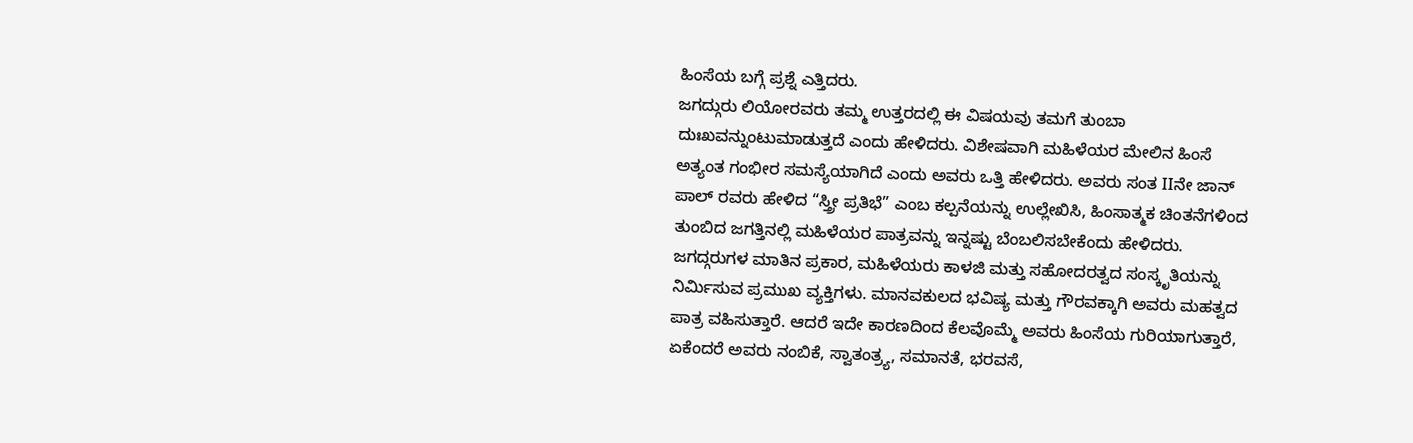ಹಿಂಸೆಯ ಬಗ್ಗೆ ಪ್ರಶ್ನೆ ಎತ್ತಿದರು.
ಜಗದ್ಗುರು ಲಿಯೋರವರು ತಮ್ಮ ಉತ್ತರದಲ್ಲಿ ಈ ವಿಷಯವು ತಮಗೆ ತುಂಬಾ ದುಃಖವನ್ನುಂಟುಮಾಡುತ್ತದೆ ಎಂದು ಹೇಳಿದರು. ವಿಶೇಷವಾಗಿ ಮಹಿಳೆಯರ ಮೇಲಿನ ಹಿಂಸೆ ಅತ್ಯಂತ ಗಂಭೀರ ಸಮಸ್ಯೆಯಾಗಿದೆ ಎಂದು ಅವರು ಒತ್ತಿ ಹೇಳಿದರು. ಅವರು ಸಂತ IIನೇ ಜಾನ್ ಪಾಲ್ ರವರು ಹೇಳಿದ “ಸ್ತ್ರೀ ಪ್ರತಿಭೆ” ಎಂಬ ಕಲ್ಪನೆಯನ್ನು ಉಲ್ಲೇಖಿಸಿ, ಹಿಂಸಾತ್ಮಕ ಚಿಂತನೆಗಳಿಂದ ತುಂಬಿದ ಜಗತ್ತಿನಲ್ಲಿ ಮಹಿಳೆಯರ ಪಾತ್ರವನ್ನು ಇನ್ನಷ್ಟು ಬೆಂಬಲಿಸಬೇಕೆಂದು ಹೇಳಿದರು.
ಜಗದ್ಗರುಗಳ ಮಾತಿನ ಪ್ರಕಾರ, ಮಹಿಳೆಯರು ಕಾಳಜಿ ಮತ್ತು ಸಹೋದರತ್ವದ ಸಂಸ್ಕೃತಿಯನ್ನು ನಿರ್ಮಿಸುವ ಪ್ರಮುಖ ವ್ಯಕ್ತಿಗಳು. ಮಾನವಕುಲದ ಭವಿಷ್ಯ ಮತ್ತು ಗೌರವಕ್ಕಾಗಿ ಅವರು ಮಹತ್ವದ ಪಾತ್ರ ವಹಿಸುತ್ತಾರೆ. ಆದರೆ ಇದೇ ಕಾರಣದಿಂದ ಕೆಲವೊಮ್ಮೆ ಅವರು ಹಿಂಸೆಯ ಗುರಿಯಾಗುತ್ತಾರೆ, ಏಕೆಂದರೆ ಅವರು ನಂಬಿಕೆ, ಸ್ವಾತಂತ್ರ್ಯ, ಸಮಾನತೆ, ಭರವಸೆ,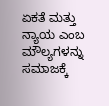ಏಕತೆ ಮತ್ತು ನ್ಯಾಯ ಎಂಬ ಮೌಲ್ಯಗಳನ್ನು ಸಮಾಜಕ್ಕೆ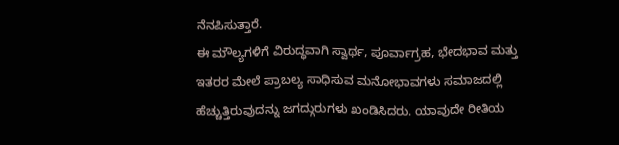ನೆನಪಿಸುತ್ತಾರೆ.
ಈ ಮೌಲ್ಯಗಳಿಗೆ ವಿರುದ್ಧವಾಗಿ ಸ್ವಾರ್ಥ, ಪೂರ್ವಾಗ್ರಹ, ಭೇದಭಾವ ಮತ್ತು ಇತರರ ಮೇಲೆ ಪ್ರಾಬಲ್ಯ ಸಾಧಿಸುವ ಮನೋಭಾವಗಳು ಸಮಾಜದಲ್ಲಿ ಹೆಚ್ಚುತ್ತಿರುವುದನ್ನು ಜಗದ್ಗುರುಗಳು ಖಂಡಿಸಿದರು. ಯಾವುದೇ ರೀತಿಯ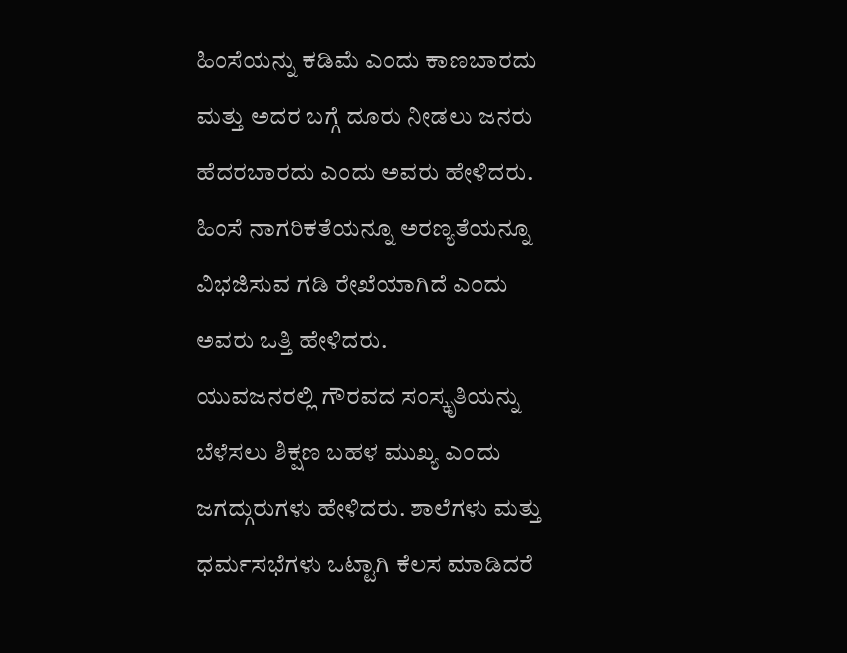ಹಿಂಸೆಯನ್ನು ಕಡಿಮೆ ಎಂದು ಕಾಣಬಾರದು ಮತ್ತು ಅದರ ಬಗ್ಗೆ ದೂರು ನೀಡಲು ಜನರು ಹೆದರಬಾರದು ಎಂದು ಅವರು ಹೇಳಿದರು. ಹಿಂಸೆ ನಾಗರಿಕತೆಯನ್ನೂ ಅರಣ್ಯತೆಯನ್ನೂ ವಿಭಜಿಸುವ ಗಡಿ ರೇಖೆಯಾಗಿದೆ ಎಂದು ಅವರು ಒತ್ತಿ ಹೇಳಿದರು.
ಯುವಜನರಲ್ಲಿ ಗೌರವದ ಸಂಸ್ಕೃತಿಯನ್ನು ಬೆಳೆಸಲು ಶಿಕ್ಷಣ ಬಹಳ ಮುಖ್ಯ ಎಂದು ಜಗದ್ಗುರುಗಳು ಹೇಳಿದರು. ಶಾಲೆಗಳು ಮತ್ತು ಧರ್ಮಸಭೆಗಳು ಒಟ್ಟಾಗಿ ಕೆಲಸ ಮಾಡಿದರೆ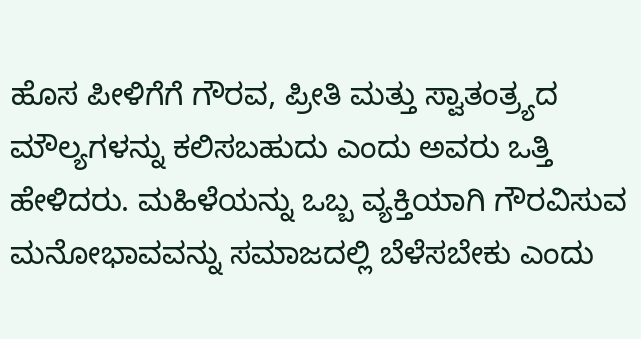ಹೊಸ ಪೀಳಿಗೆಗೆ ಗೌರವ, ಪ್ರೀತಿ ಮತ್ತು ಸ್ವಾತಂತ್ರ್ಯದ ಮೌಲ್ಯಗಳನ್ನು ಕಲಿಸಬಹುದು ಎಂದು ಅವರು ಒತ್ತಿ ಹೇಳಿದರು. ಮಹಿಳೆಯನ್ನು ಒಬ್ಬ ವ್ಯಕ್ತಿಯಾಗಿ ಗೌರವಿಸುವ ಮನೋಭಾವವನ್ನು ಸಮಾಜದಲ್ಲಿ ಬೆಳೆಸಬೇಕು ಎಂದು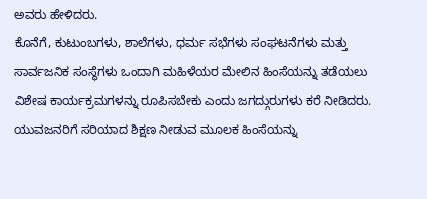ಅವರು ಹೇಳಿದರು.
ಕೊನೆಗೆ, ಕುಟುಂಬಗಳು, ಶಾಲೆಗಳು, ಧರ್ಮ ಸಭೆಗಳು ಸಂಘಟನೆಗಳು ಮತ್ತು ಸಾರ್ವಜನಿಕ ಸಂಸ್ಥೆಗಳು ಒಂದಾಗಿ ಮಹಿಳೆಯರ ಮೇಲಿನ ಹಿಂಸೆಯನ್ನು ತಡೆಯಲು ವಿಶೇಷ ಕಾರ್ಯಕ್ರಮಗಳನ್ನು ರೂಪಿಸಬೇಕು ಎಂದು ಜಗದ್ಗುರುಗಳು ಕರೆ ನೀಡಿದರು. ಯುವಜನರಿಗೆ ಸರಿಯಾದ ಶಿಕ್ಷಣ ನೀಡುವ ಮೂಲಕ ಹಿಂಸೆಯನ್ನು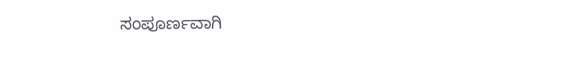ಸಂಪೂರ್ಣವಾಗಿ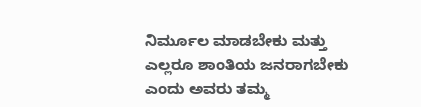ನಿರ್ಮೂಲ ಮಾಡಬೇಕು ಮತ್ತು ಎಲ್ಲರೂ ಶಾಂತಿಯ ಜನರಾಗಬೇಕು ಎಂದು ಅವರು ತಮ್ಮ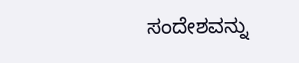ಸಂದೇಶವನ್ನು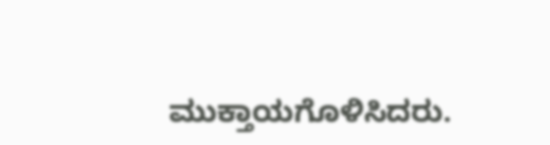ಮುಕ್ತಾಯಗೊಳಿಸಿದರು.